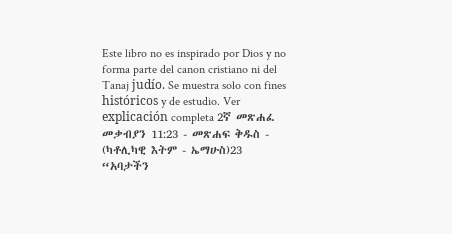Este libro no es inspirado por Dios y no forma parte del canon cristiano ni del Tanaj judío. Se muestra solo con fines históricos y de estudio. Ver explicación completa 2ኛ መጽሐፈ መቃብያን 11:23 - መጽሐፍ ቅዱስ - (ካቶሊካዊ እትም - ኤማሁስ)23 “አባታችን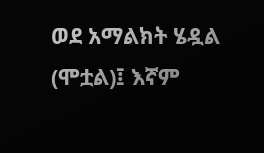ወደ አማልክት ሄዷል (ሞቷል)፤ እኛም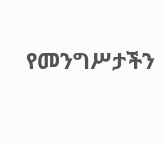የመንግሥታችን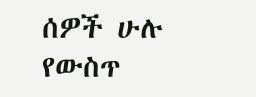ሰዎች ሁሉ የውስጥ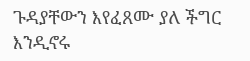ጉዳያቸውን እየፈጸሙ ያለ ችግር እንዲኖሩ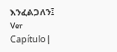እንፈልጋለን፤ Ver Capítulo |